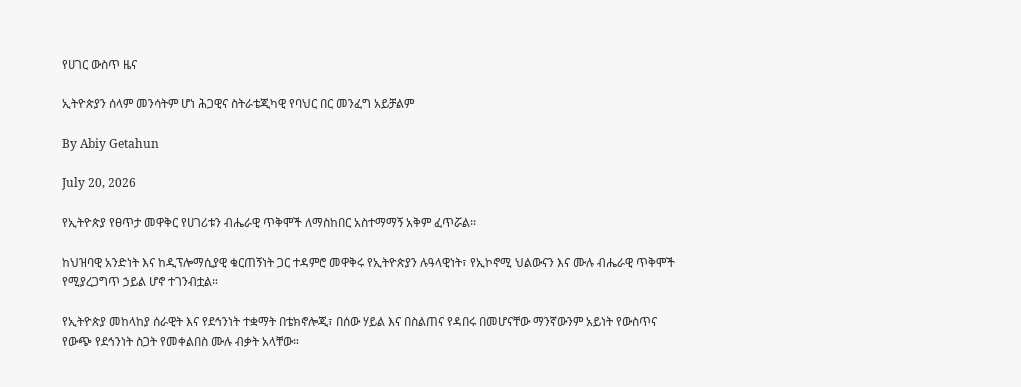የሀገር ውስጥ ዜና

ኢትዮጵያን ሰላም መንሳትም ሆነ ሕጋዊና ስትራቴጂካዊ የባህር በር መንፈግ አይቻልም

By Abiy Getahun

July 20, 2026

የኢትዮጵያ የፀጥታ መዋቅር የሀገሪቱን ብሔራዊ ጥቅሞች ለማስከበር አስተማማኝ አቅም ፈጥሯል፡፡

ከህዝባዊ አንድነት እና ከዲፕሎማሲያዊ ቁርጠኝነት ጋር ተዳምሮ መዋቅሩ የኢትዮጵያን ሉዓላዊነት፣ የኢኮኖሚ ህልውናን እና ሙሉ ብሔራዊ ጥቅሞች የሚያረጋግጥ ኃይል ሆኖ ተገንብቷል።

የኢትዮጵያ መከላከያ ሰራዊት እና የደኅንነት ተቋማት በቴክኖሎጂ፣ በሰው ሃይል እና በስልጠና የዳበሩ በመሆናቸው ማንኛውንም አይነት የውስጥና የውጭ የደኅንነት ስጋት የመቀልበስ ሙሉ ብቃት አላቸው።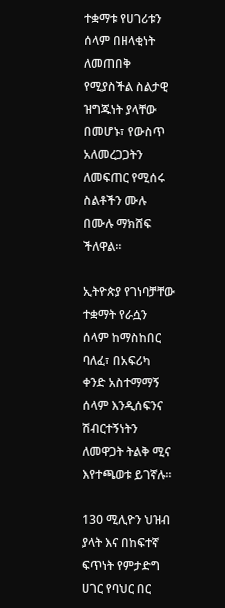ተቋማቱ የሀገሪቱን ሰላም በዘላቂነት ለመጠበቅ የሚያስችል ስልታዊ ዝግጁነት ያላቸው በመሆኑ፣ የውስጥ አለመረጋጋትን ለመፍጠር የሚሰሩ ስልቶችን ሙሉ በሙሉ ማክሸፍ ችለዋል።

ኢትዮጵያ የገነባቻቸው ተቋማት የራሷን ሰላም ከማስከበር ባለፈ፣ በአፍሪካ ቀንድ አስተማማኝ ሰላም እንዲሰፍንና ሽብርተኝነትን ለመዋጋት ትልቅ ሚና እየተጫወቱ ይገኛሉ።

130 ሚሊዮን ህዝብ ያላት እና በከፍተኛ ፍጥነት የምታድግ ሀገር የባህር በር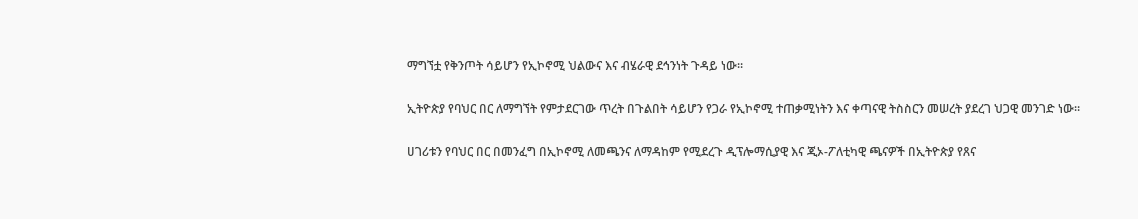ማግኘቷ የቅንጦት ሳይሆን የኢኮኖሚ ህልውና እና ብሄራዊ ደኅንነት ጉዳይ ነው።

ኢትዮጵያ የባህር በር ለማግኘት የምታደርገው ጥረት በጉልበት ሳይሆን የጋራ የኢኮኖሚ ተጠቃሚነትን እና ቀጣናዊ ትስስርን መሠረት ያደረገ ህጋዊ መንገድ ነው።

ሀገሪቱን የባህር በር በመንፈግ በኢኮኖሚ ለመጫንና ለማዳከም የሚደረጉ ዲፕሎማሲያዊ እና ጂኦ-ፖለቲካዊ ጫናዎች በኢትዮጵያ የጸና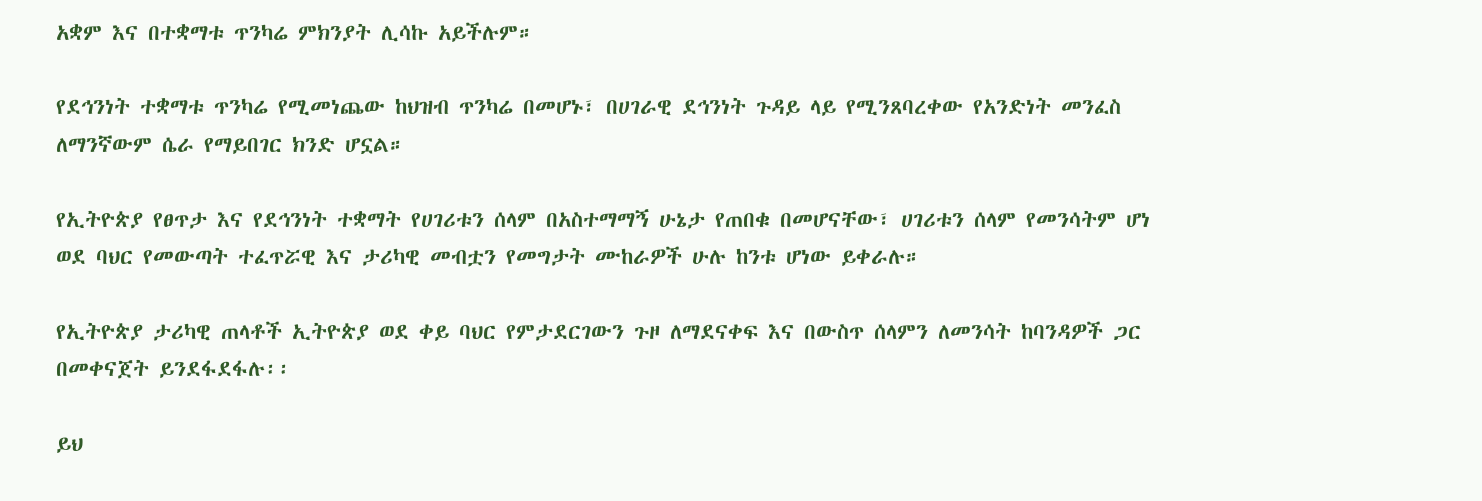አቋም እና በተቋማቱ ጥንካሬ ምክንያት ሊሳኩ አይችሉም።

የደኅንነት ተቋማቱ ጥንካሬ የሚመነጨው ከህዝብ ጥንካሬ በመሆኑ፣ በሀገራዊ ደኅንነት ጉዳይ ላይ የሚንጸባረቀው የአንድነት መንፈስ ለማንኛውም ሴራ የማይበገር ክንድ ሆኗል።

የኢትዮጵያ የፀጥታ እና የደኅንነት ተቋማት የሀገሪቱን ሰላም በአስተማማኝ ሁኔታ የጠበቁ በመሆናቸው፣ ሀገሪቱን ሰላም የመንሳትም ሆነ ወደ ባህር የመውጣት ተፈጥሯዊ እና ታሪካዊ መብቷን የመግታት ሙከራዎች ሁሉ ከንቱ ሆነው ይቀራሉ።

የኢትዮጵያ ታሪካዊ ጠላቶች ኢትዮጵያ ወደ ቀይ ባህር የምታደርገውን ጉዞ ለማደናቀፍ እና በውስጥ ሰላምን ለመንሳት ከባንዳዎች ጋር በመቀናጀት ይንደፋደፋሉ፡፡

ይህ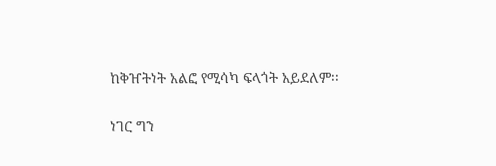ከቅዠትነት አልፎ የሚሳካ ፍላጎት አይደለም፡፡

ነገር ግን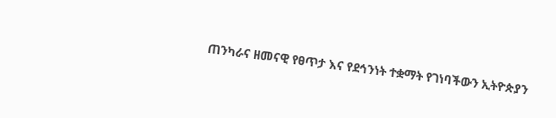ጠንካራና ዘመናዊ የፀጥታ እና የደኅንነት ተቋማት የገነባችውን ኢትዮጵያን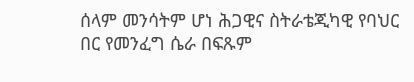ሰላም መንሳትም ሆነ ሕጋዊና ስትራቴጂካዊ የባህር በር የመንፈግ ሴራ በፍጹም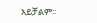አይቻልም፡፡